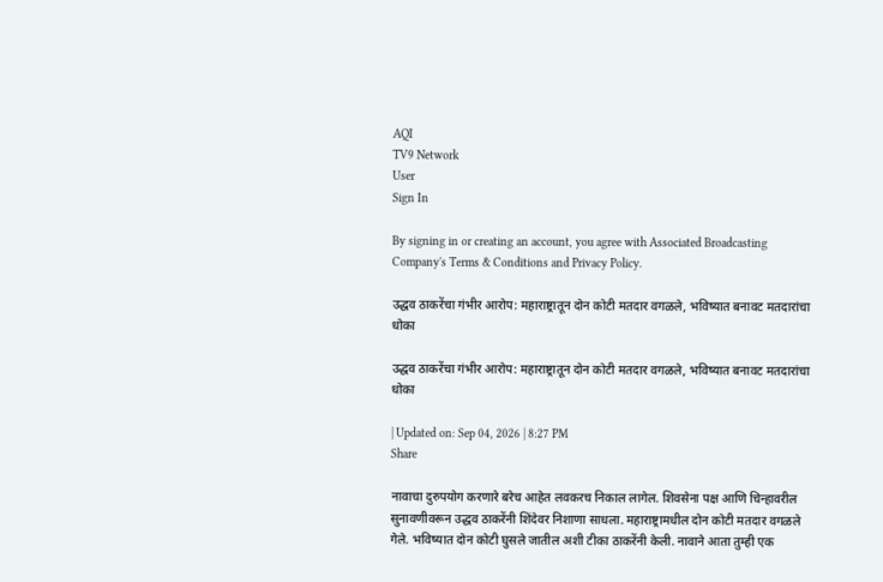AQI
TV9 Network
User
Sign In

By signing in or creating an account, you agree with Associated Broadcasting Company's Terms & Conditions and Privacy Policy.

उद्धव ठाकरेंचा गंभीर आरोप: महाराष्ट्रातून दोन कोटी मतदार वगळले, भविष्यात बनावट मतदारांचा धोका

उद्धव ठाकरेंचा गंभीर आरोप: महाराष्ट्रातून दोन कोटी मतदार वगळले, भविष्यात बनावट मतदारांचा धोका

| Updated on: Sep 04, 2026 | 8:27 PM
Share

नावाचा दुरुपयोग करणारे बरेच आहेत लवकरच निकाल लागेल. शिवसेना पक्ष आणि चिन्हावरील सुनावणीवरून उद्धव ठाकरेंनी शिंदेवर निशाणा साधला. महाराष्ट्रामधील दोन कोटी मतदार वगळले गेले. भविष्यात दोन कोटी घुसले जातील अशी टीका ठाकरेंनी केली. नावाने आता तुम्ही एक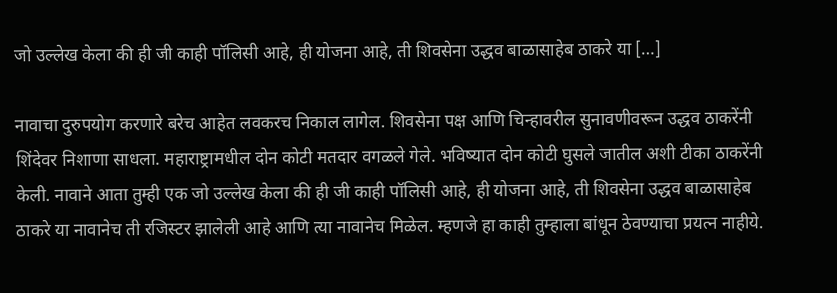जो उल्लेख केला की ही जी काही पॉलिसी आहे, ही योजना आहे, ती शिवसेना उद्धव बाळासाहेब ठाकरे या […]

नावाचा दुरुपयोग करणारे बरेच आहेत लवकरच निकाल लागेल. शिवसेना पक्ष आणि चिन्हावरील सुनावणीवरून उद्धव ठाकरेंनी शिंदेवर निशाणा साधला. महाराष्ट्रामधील दोन कोटी मतदार वगळले गेले. भविष्यात दोन कोटी घुसले जातील अशी टीका ठाकरेंनी केली. नावाने आता तुम्ही एक जो उल्लेख केला की ही जी काही पॉलिसी आहे, ही योजना आहे, ती शिवसेना उद्धव बाळासाहेब ठाकरे या नावानेच ती रजिस्टर झालेली आहे आणि त्या नावानेच मिळेल. म्हणजे हा काही तुम्हाला बांधून ठेवण्याचा प्रयत्न नाहीये.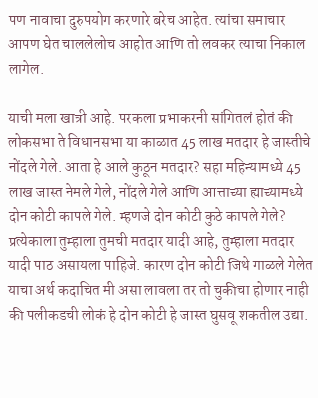पण नावाचा दुरुपयोग करणारे बरेच आहेत. त्यांचा समाचार आपण घेत चाललेलोच आहोत आणि तो लवकर त्याचा निकाल लागेल.

याची मला खात्री आहे. परकला प्रभाकरनी सांगितलं होतं की लोकसभा ते विधानसभा या काळात 45 लाख मतदार हे जास्तीचे नोंदले गेले. आता हे आले कुठून मतदार? सहा महिन्यामध्ये 45 लाख जास्त नेमले गेले, नोंदले गेले आणि आत्ताच्या ह्याच्यामध्ये दोन कोटी कापले गेले. म्हणजे दोन कोटी कुठे कापले गेले? प्रत्येकाला तुम्हाला तुमची मतदार यादी आहे, तुम्हाला मतदार यादी पाठ असायला पाहिजे. कारण दोन कोटी जिथे गाळले गेलेत याचा अर्थ कदाचित मी असा लावला तर तो चुकीचा होणार नाही की पलीकडची लोकं हे दोन कोटी हे जास्त घुसवू शकतील उद्या.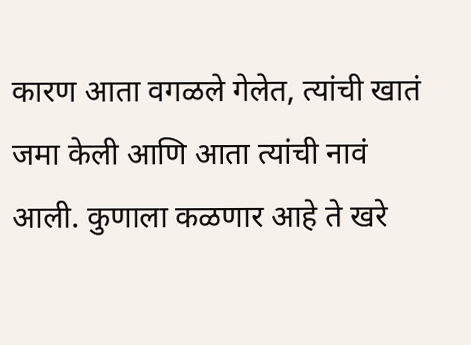कारण आता वगळले गेलेत, त्यांची खातं जमा केली आणि आता त्यांची नावं आली. कुणाला कळणार आहे ते खरे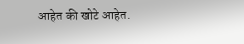आहेत की खोटे आहेत.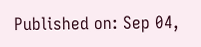Published on: Sep 04,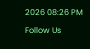2026 08:26 PM

Follow Us